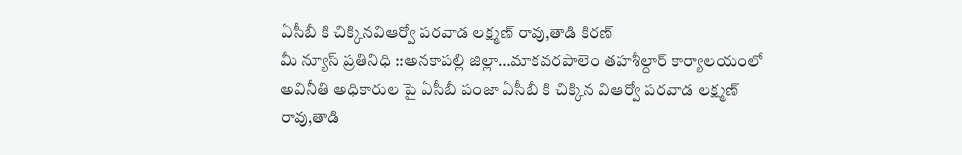ఏసీబీ కి చిక్కినవిఆర్వో పరవాడ లక్ష్మణ్ రావు,తాడి కిరణ్
మీ న్యూస్ ప్రతినిధి ::అనకాపల్లి జిల్లా…మాకవరపాలెం తహశీల్దార్ కార్యాలయంలో అవినీతి అధికారుల పై ఏసీబీ పంజా ఏసీబీ కి చిక్కిన విఆర్వో పరవాడ లక్ష్మణ్ రావు,తాడి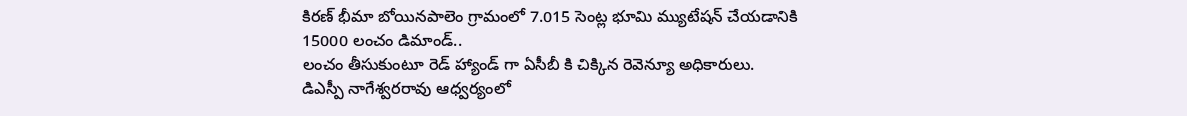కిరణ్ భీమా బోయినపాలెం గ్రామంలో 7.015 సెంట్ల భూమి మ్యుటేషన్ చేయడానికి 15000 లంచం డిమాండ్..
లంచం తీసుకుంటూ రెడ్ హ్యాండ్ గా ఏసీబీ కి చిక్కిన రెవెన్యూ అధికారులు.
డిఎస్పీ నాగేశ్వరరావు ఆధ్వర్యంలో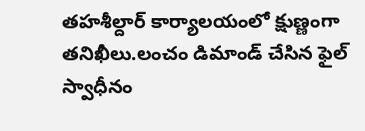తహశీల్దార్ కార్యాలయంలో క్షుణ్ణంగా తనిఖీలు.లంచం డిమాండ్ చేసిన ఫైల్ స్వాధీనం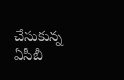చేసుకున్న ఏసీబీ